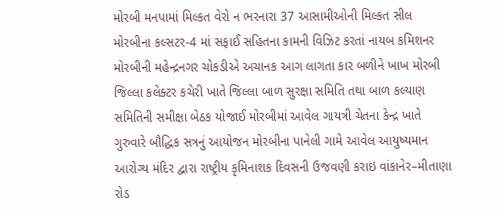મોરબી મનપામાં મિલ્કત વેરો ન ભરનારા 37 આસામીઓની મિલ્કત સીલ મોરબીના કલ્સટર-4 માં સફાઈ સહિતના કામની વિઝિટ કરતાં નાયબ કમિશનર મોરબીની મહેન્દ્રનગર ચોકડીએ અચાનક આગ લાગતા કાર બળીને ખાખ મોરબી જિલ્લા કલેક્ટર કચેરી ખાતે જિલ્લા બાળ સુરક્ષા સમિતિ તથા બાળ કલ્યાણ સમિતિની સમીક્ષા બેઠક યોજાઈ મોરબીમાં આવેલ ગાયત્રી ચેતના કેન્દ્ર ખાતે ગુરુવારે બૌદ્ધિક સત્રનું આયોજન મોરબીના પાનેલી ગામે આવેલ આયુષ્યમાન આરોગ્ય મંદિર દ્વારા રાષ્ટ્રીય કૃમિનાશક દિવસની ઉજવણી કરાઇ વાંકાનેર–મીતાણા રોડ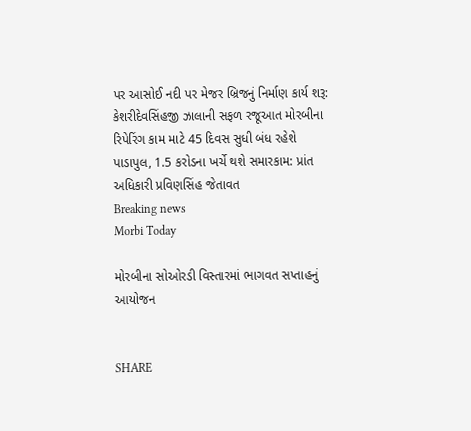પર આસોઈ નદી પર મેજર બ્રિજનું નિર્માણ કાર્ય શરૂ: કેશરીદેવસિંહજી ઝાલાની સફળ રજૂઆત મોરબીના રિપેરિંગ કામ માટે 45 દિવસ સુધી બંધ રહેશે પાડાપુલ, 1.5 કરોડના ખર્ચે થશે સમારકામ: પ્રાંત અધિકારી પ્રવિણસિંહ જેતાવત
Breaking news
Morbi Today

મોરબીના સોઓરડી વિસ્તારમાં ભાગવત સપ્તાહનું આયોજન


SHARE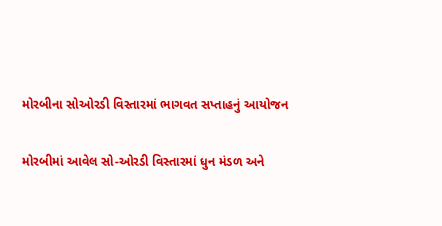મોરબીના સોઓરડી વિસ્તારમાં ભાગવત સપ્તાહનું આયોજન

મોરબીમાં આવેલ સો-ઓરડી વિસ્તારમાં ધુન મંડળ અને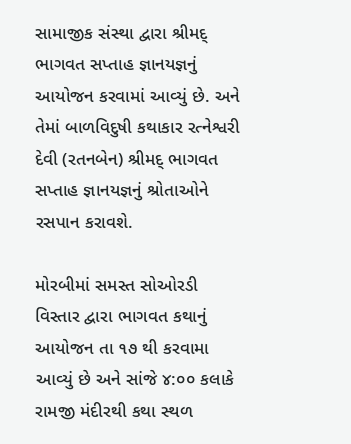સામાજીક સંસ્થા દ્વારા શ્રીમદ્ ભાગવત સપ્તાહ જ્ઞાનયજ્ઞનું આયોજન કરવામાં આવ્યું છે. અને તેમાં બાળવિદુષી કથાકાર રત્નેશ્વરી દેવી (રતનબેન) શ્રીમદ્ ભાગવત સપ્તાહ જ્ઞાનયજ્ઞનું શ્રોતાઓને રસપાન કરાવશે.

મોરબીમાં સમસ્ત સોઓરડી વિસ્તાર દ્વારા ભાગવત કથાનું આયોજન તા ૧૭ થી કરવામા આવ્યું છે અને સાંજે ૪:૦૦ કલાકે રામજી મંદીરથી કથા સ્થળ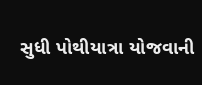સુધી પોથીયાત્રા યોજવાની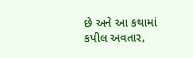છે અને આ કથામાં કપીલ અવતાર,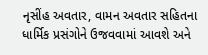નૃસીંહ અવતાર, વામન અવતાર સહિતના ધાર્મિક પ્રસંગોને ઉજવવામાં આવશે અને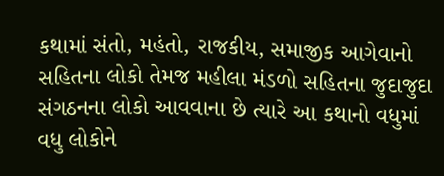કથામાં સંતો, મહંતો, રાજકીય, સમાજીક આગેવાનો સહિતના લોકો તેમજ મહીલા મંડળો સહિતના જુદાજુદા સંગઠનના લોકો આવવાના છે ત્યારે આ કથાનો વધુમાં વધુ લોકોને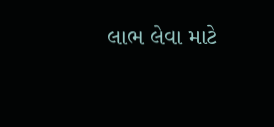લાભ લેવા માટે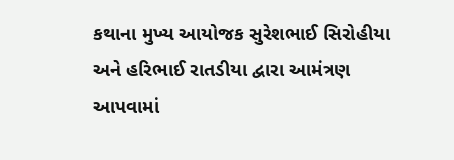કથાના મુખ્ય આયોજક સુરેશભાઈ સિરોહીયા અને હરિભાઈ રાતડીયા દ્વારા આમંત્રણ આપવામાં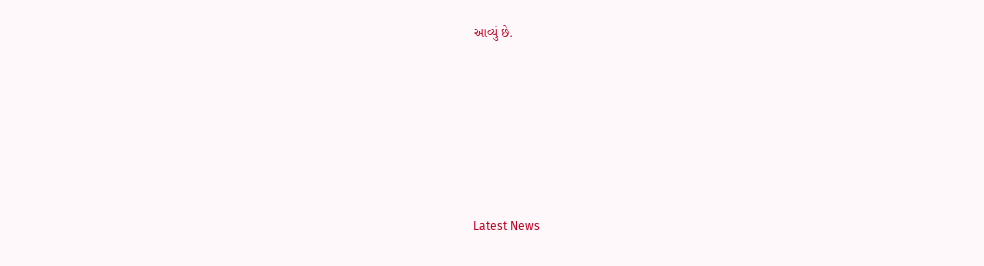આવ્યું છે.






Latest News